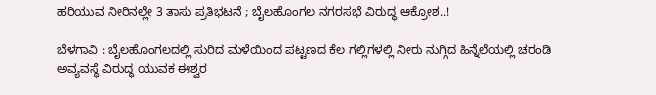ಹರಿಯುವ ನೀರಿನಲ್ಲೇ 3 ತಾಸು ಪ್ರತಿಭಟನೆ ; ಬೈಲಹೊಂಗಲ ನಗರಸಭೆ ವಿರುದ್ಧ ಆಕ್ರೋಶ..!

ಬೆಳಗಾವಿ : ಬೈಲಹೊಂಗಲದಲ್ಲಿ ಸುರಿದ ಮಳೆಯಿಂದ ಪಟ್ಟಣದ ಕೆಲ ಗಲ್ಲಿಗಳಲ್ಲಿ ನೀರು ನುಗ್ಗಿದ ಹಿನ್ನೆಲೆಯಲ್ಲಿ ಚರಂಡಿ ಅವ್ಯವಸ್ಥೆ ವಿರುದ್ಧ ಯುವಕ ಈಶ್ವರ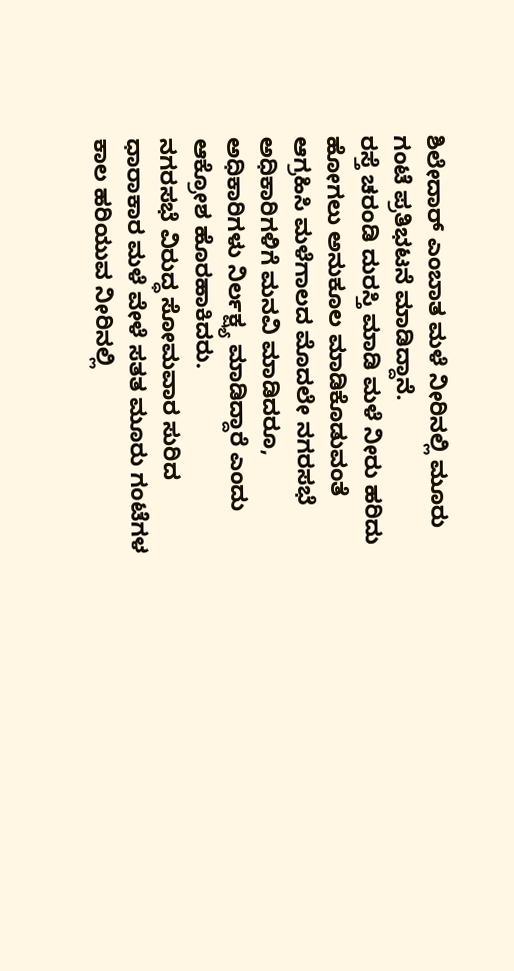ಶಿಲೇದಾರ್ ಎಂಬಾತ ಮಳೆ ನೀರಿನಲ್ಲಿ ಮೂರು ಗಂಟೆ ಪ್ರತಿಭಟನೆ ಮಾಡಿದ್ದಾನೆ.
ರಸ್ತೆ ಚರಂಡಿ ದುರಸ್ತಿ ಮಾಡಿ ಮಳೆ ನೀರು ಹರಿದು ಹೋಗಲು ಅನುಕೂಲ ಮಾಡಿಕೊಡುವಂತೆ ಆಗ್ರಹಿಸಿ ಮಳೆಗಾಲದ ಮೊದಲೇ ನಗರಸಭೆ ಅಧಿಕಾರಿಗಳಿಗೆ ಮನವಿ ಮಾಡಿದರೂ, ಅಧಿಕಾರಿಗಳು ನಿರ್ಲಕ್ಷ್ಯ ಮಾಡಿದ್ದಾರೆ ಎಂದು ಆಕ್ರೋಶ ಹೊರಹಾಕಿದರು.
ನಗರಸಭೆ ವಿರುದ್ಧ ಸೋಮವಾರ ಸುರಿದ ಧಾರಾಕಾರ ಮಳೆ ವೇಳೆ ಸತತ ಮೂರು ಗಂಟೆಗಳ ಕಾಲ ಹರಿಯುವ ನೀರಿನಲ್ಲಿ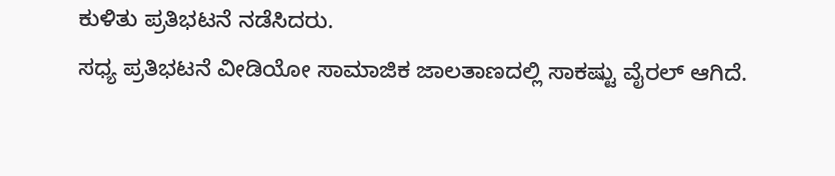ಕುಳಿತು ಪ್ರತಿಭಟನೆ ನಡೆಸಿದರು.
ಸಧ್ಯ ಪ್ರತಿಭಟನೆ ವೀಡಿಯೋ ಸಾಮಾಜಿಕ ಜಾಲತಾಣದಲ್ಲಿ ಸಾಕಷ್ಟು ವೈರಲ್ ಆಗಿದೆ.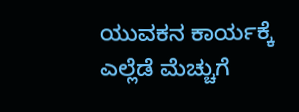ಯುವಕನ ಕಾರ್ಯಕ್ಕೆ ಎಲ್ಲೆಡೆ ಮೆಚ್ಚುಗೆ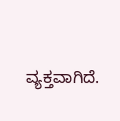ವ್ಯಕ್ತವಾಗಿದೆ.